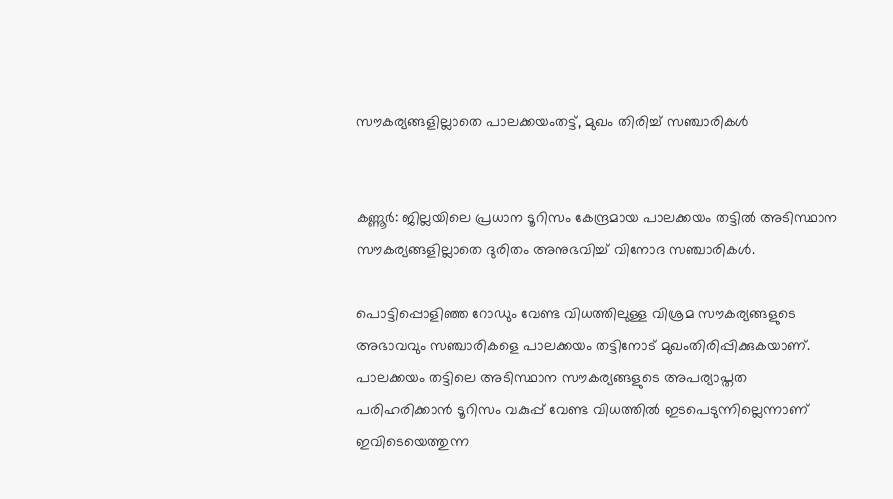സൗകര്യങ്ങളില്ലാതെ പാലക്കയംതട്ട്, മുഖം തിരിച്ച്‌ സഞ്ചാരികള്‍


കണ്ണൂർ: ജില്ലയിലെ പ്രധാന ടൂറിസം കേന്ദ്രമായ പാലക്കയം തട്ടില്‍ അടിസ്ഥാന സൗകര്യങ്ങളില്ലാതെ ദുരിതം അനുഭവിച്ച്‌ വിനോദ സഞ്ചാരികള്‍.

പൊട്ടിപ്പൊളിഞ്ഞ റോഡും വേണ്ട വിധത്തിലുള്ള വിശ്രമ സൗകര്യങ്ങളുടെ അഭാവവും സഞ്ചാരികളെ പാലക്കയം തട്ടിനോട് മുഖംതിരിപ്പിക്കുകയാണ്. പാലക്കയം തട്ടിലെ അടിസ്ഥാന സൗകര്യങ്ങളുടെ അപര്യാപ്തത പരിഹരിക്കാൻ ടൂറിസം വകുപ്പ് വേണ്ട വിധത്തില്‍ ഇടപെടുന്നില്ലെന്നാണ് ഇവിടെയെത്തുന്ന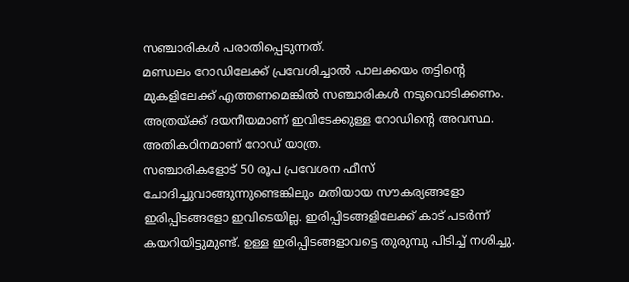സഞ്ചാരികള്‍ പരാതിപ്പെടുന്നത്.
മണ്ഡലം റോഡിലേക്ക് പ്രവേശിച്ചാല്‍ പാലക്കയം തട്ടിന്റെ മുകളിലേക്ക് എത്തണമെങ്കില്‍ സഞ്ചാരികള്‍ നടുവൊടിക്കണം. അത്രയ്ക്ക് ദയനീയമാണ് ഇവിടേക്കുള്ള റോഡിന്റെ അവസ്ഥ. അതികഠിനമാണ് റോഡ് യാത്ര.
സഞ്ചാരികളോട് 50 രൂപ പ്രവേശന ഫീസ് ചോദിച്ചുവാങ്ങുന്നുണ്ടെങ്കിലും മതിയായ സൗകര്യങ്ങളോ ഇരിപ്പിടങ്ങളോ ഇവിടെയില്ല. ഇരിപ്പിടങ്ങളിലേക്ക് കാട് പടർന്ന് കയറിയിട്ടുമുണ്ട്. ഉള്ള ഇരിപ്പിടങ്ങളാവട്ടെ തുരുമ്പു പിടിച്ച്‌ നശിച്ചു.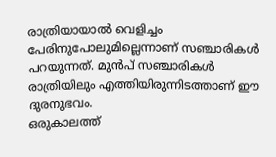രാത്രിയായാല്‍ വെളിച്ചം പേരിനുപോലുമില്ലെന്നാണ് സഞ്ചാരികള്‍ പറയുന്നത്. മുൻപ് സഞ്ചാരികള്‍ രാത്രിയിലും എത്തിയിരുന്നിടത്താണ് ഈ ദുരനുഭവം.
ഒരുകാലത്ത്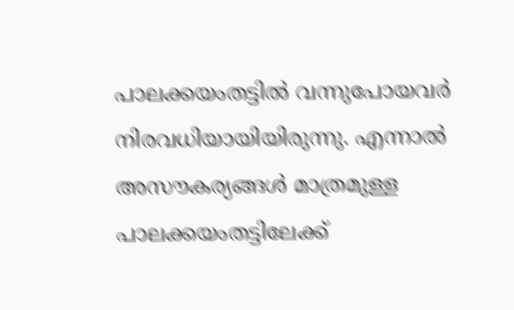പാലക്കയംതട്ടില്‍ വന്നുപോയവർ നിരവധിയായിയിരുന്നു. എന്നാല്‍ അസൗകര്യങ്ങള്‍ മാത്രമുള്ള പാലക്കയംതട്ടിലേക്ക്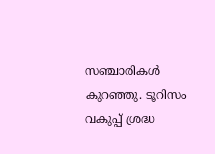സഞ്ചാരികള്‍ കുറഞ്ഞു. ടൂറിസം വകുപ്പ് ശ്രദ്ധ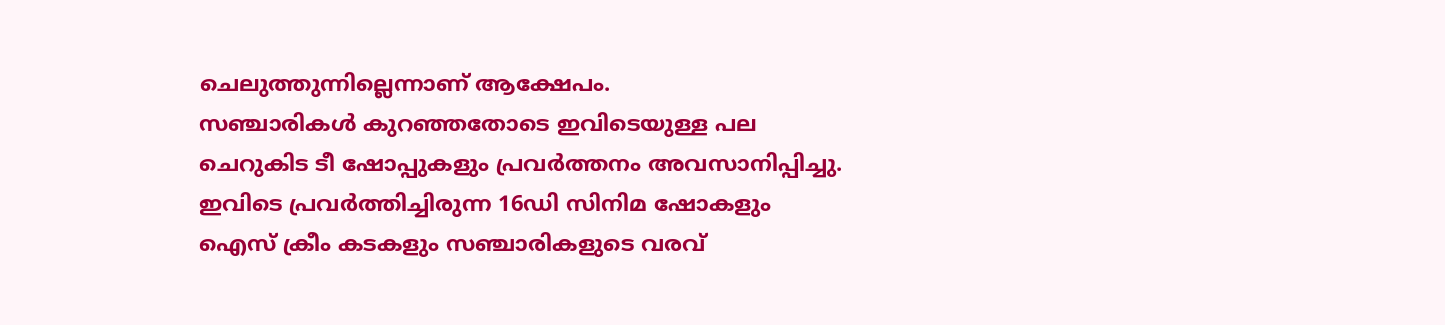ചെലുത്തുന്നില്ലെന്നാണ് ആക്ഷേപം.
സഞ്ചാരികള്‍ കുറഞ്ഞതോടെ ഇവിടെയുള്ള പല ചെറുകിട ടീ ഷോപ്പുകളും പ്രവർത്തനം അവസാനിപ്പിച്ചു. ഇവിടെ പ്രവർത്തിച്ചിരുന്ന 16ഡി സിനിമ ഷോകളും ഐസ് ക്രീം കടകളും സഞ്ചാരികളുടെ വരവ്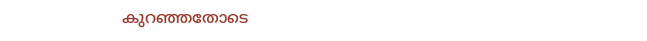കുറഞ്ഞതോടെ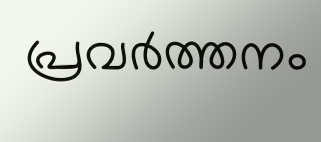പ്രവർത്തനം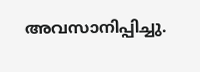അവസാനിപ്പിച്ചു.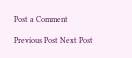Post a Comment

Previous Post Next Post